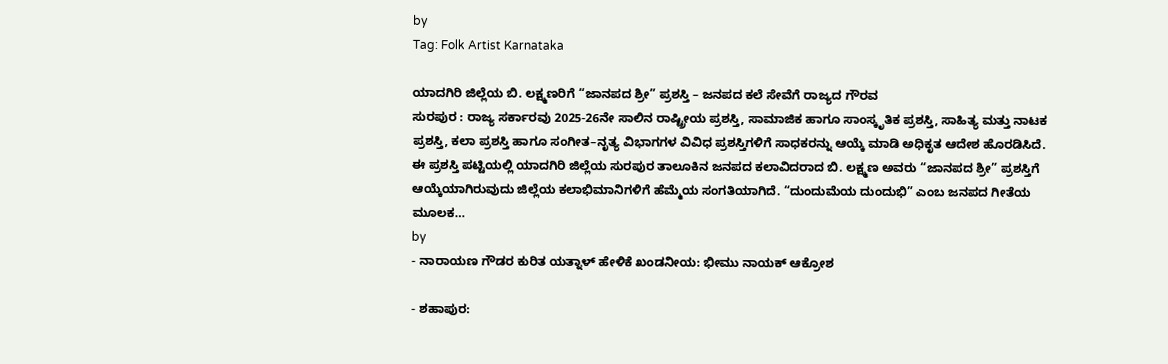by
Tag: Folk Artist Karnataka

ಯಾದಗಿರಿ ಜಿಲ್ಲೆಯ ಬಿ. ಲಕ್ಷ್ಮಣರಿಗೆ “ಜಾನಪದ ಶ್ರೀ” ಪ್ರಶಸ್ತಿ – ಜನಪದ ಕಲೆ ಸೇವೆಗೆ ರಾಜ್ಯದ ಗೌರವ
ಸುರಪುರ : ರಾಜ್ಯ ಸರ್ಕಾರವು 2025-26ನೇ ಸಾಲಿನ ರಾಷ್ಟ್ರೀಯ ಪ್ರಶಸ್ತಿ, ಸಾಮಾಜಿಕ ಹಾಗೂ ಸಾಂಸ್ಕೃತಿಕ ಪ್ರಶಸ್ತಿ, ಸಾಹಿತ್ಯ ಮತ್ತು ನಾಟಕ ಪ್ರಶಸ್ತಿ, ಕಲಾ ಪ್ರಶಸ್ತಿ ಹಾಗೂ ಸಂಗೀತ–ನೃತ್ಯ ವಿಭಾಗಗಳ ವಿವಿಧ ಪ್ರಶಸ್ತಿಗಳಿಗೆ ಸಾಧಕರನ್ನು ಆಯ್ಕೆ ಮಾಡಿ ಅಧಿಕೃತ ಆದೇಶ ಹೊರಡಿಸಿದೆ. ಈ ಪ್ರಶಸ್ತಿ ಪಟ್ಟಿಯಲ್ಲಿ ಯಾದಗಿರಿ ಜಿಲ್ಲೆಯ ಸುರಪುರ ತಾಲೂಕಿನ ಜನಪದ ಕಲಾವಿದರಾದ ಬಿ. ಲಕ್ಷ್ಮಣ ಅವರು “ಜಾನಪದ ಶ್ರೀ” ಪ್ರಶಸ್ತಿಗೆ ಆಯ್ಕೆಯಾಗಿರುವುದು ಜಿಲ್ಲೆಯ ಕಲಾಭಿಮಾನಿಗಳಿಗೆ ಹೆಮ್ಮೆಯ ಸಂಗತಿಯಾಗಿದೆ. “ದುಂದುಮೆಯ ದುಂದುಭಿ” ಎಂಬ ಜನಪದ ಗೀತೆಯ ಮೂಲಕ…
by
- ನಾರಾಯಣ ಗೌಡರ ಕುರಿತ ಯತ್ನಾಳ್ ಹೇಳಿಕೆ ಖಂಡನೀಯ: ಭೀಮು ನಾಯಕ್ ಆಕ್ರೋಶ

- ಶಹಾಪುರ: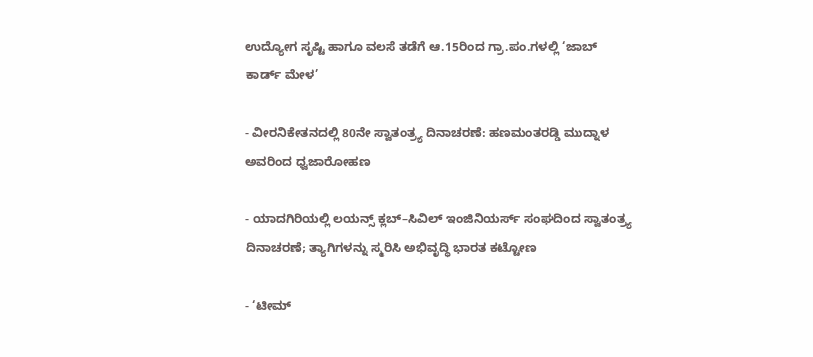ಉದ್ಯೋಗ ಸೃಷ್ಟಿ ಹಾಗೂ ವಲಸೆ ತಡೆಗೆ ಆ.15ರಿಂದ ಗ್ರಾ.ಪಂ.ಗಳಲ್ಲಿ ‘ಜಾಬ್ ಕಾರ್ಡ್ ಮೇಳ’

- ವೀರನಿಕೇತನದಲ್ಲಿ 80ನೇ ಸ್ವಾತಂತ್ರ್ಯ ದಿನಾಚರಣೆ: ಹಣಮಂತರಡ್ಡಿ ಮುದ್ನಾಳ ಅವರಿಂದ ಧ್ವಜಾರೋಹಣ

- ಯಾದಗಿರಿಯಲ್ಲಿ ಲಯನ್ಸ್ ಕ್ಲಬ್–ಸಿವಿಲ್ ಇಂಜಿನಿಯರ್ಸ್ ಸಂಘದಿಂದ ಸ್ವಾತಂತ್ರ್ಯ ದಿನಾಚರಣೆ; ತ್ಯಾಗಿಗಳನ್ನು ಸ್ಮರಿಸಿ ಅಭಿವೃದ್ಧಿ ಭಾರತ ಕಟ್ಟೋಣ

- ‘ಟೀಮ್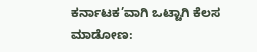ಕರ್ನಾಟಕ’ವಾಗಿ ಒಟ್ಟಾಗಿ ಕೆಲಸ ಮಾಡೋಣ: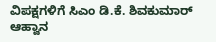ವಿಪಕ್ಷಗಳಿಗೆ ಸಿಎಂ ಡಿ.ಕೆ. ಶಿವಕುಮಾರ್ ಆಹ್ವಾನ